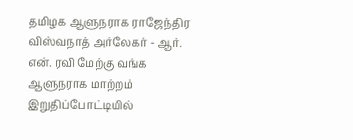தமிழக ஆளுநராக ராஜேந்திர விஸ்வநாத் அர்லேகர் - ஆர். என். ரவி மேற்கு வங்க ஆளுநராக மாற்றம் இறுதிப்போட்டியில்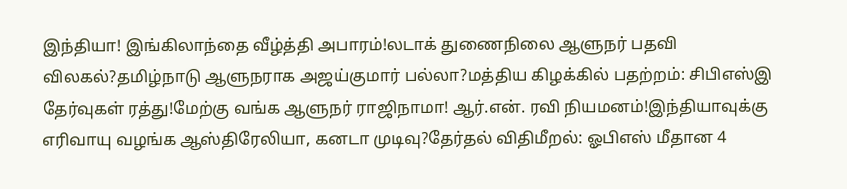இந்தியா! இங்கிலாந்தை வீழ்த்தி அபாரம்!லடாக் துணைநிலை ஆளுநர் பதவி விலகல்?தமிழ்நாடு ஆளுநராக அஜய்குமார் பல்லா?மத்திய கிழக்கில் பதற்றம்: சிபிஎஸ்இ தேர்வுகள் ரத்து!மேற்கு வங்க ஆளுநர் ராஜிநாமா! ஆர்.என். ரவி நியமனம்!இந்தியாவுக்கு எரிவாயு வழங்க ஆஸ்திரேலியா, கனடா முடிவு?தேர்தல் விதிமீறல்: ஓபிஎஸ் மீதான 4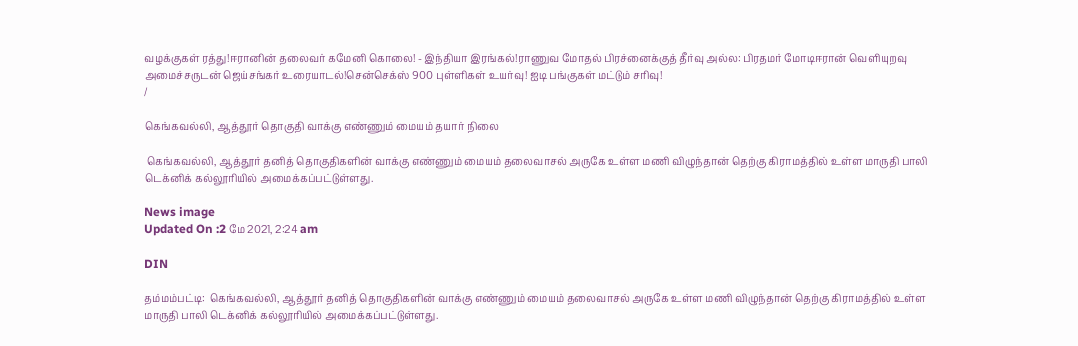வழக்குகள் ரத்து!ஈரானின் தலைவர் கமேனி கொலை! - இந்தியா இரங்கல்!ராணுவ மோதல் பிரச்னைக்குத் தீர்வு அல்ல: பிரதமர் மோடிஈரான் வெளியுறவு அமைச்சருடன் ஜெய்சங்கர் உரையாடல்!சென்செக்ஸ் 900 புள்ளிகள் உயர்வு! ஐடி பங்குகள் மட்டும் சரிவு!
/

கெங்கவல்லி, ஆத்தூர் தொகுதி வாக்கு எண்ணும் மையம் தயார் நிலை

 கெங்கவல்லி, ஆத்தூர் தனித் தொகுதிகளின் வாக்கு எண்ணும் மையம் தலைவாசல் அருகே உள்ள மணி விழுந்தான் தெற்கு கிராமத்தில் உள்ள மாருதி பாலி டெக்னிக் கல்லூரியில் அமைக்கப்பட்டுள்ளது.

News image
Updated On :2 மே 2021, 2:24 am

DIN

தம்மம்பட்டி:  கெங்கவல்லி, ஆத்தூர் தனித் தொகுதிகளின் வாக்கு எண்ணும் மையம் தலைவாசல் அருகே உள்ள மணி விழுந்தான் தெற்கு கிராமத்தில் உள்ள மாருதி பாலி டெக்னிக் கல்லூரியில் அமைக்கப்பட்டுள்ளது.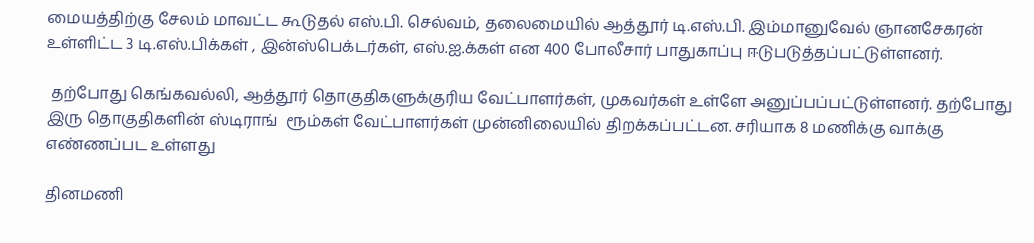மையத்திற்கு சேலம் மாவட்ட கூடுதல் எஸ்.பி. செல்வம், தலைமையில் ஆத்தூர் டி.எஸ்.பி. இம்மானுவேல் ஞானசேகரன்  உள்ளிட்ட 3 டி.எஸ்.பிக்கள் , இன்ஸ்பெக்டர்கள், எஸ்.ஐ.க்கள் என 400 போலீசார் பாதுகாப்பு ஈடுபடுத்தப்பட்டுள்ளனர்.

 தற்போது கெங்கவல்லி, ஆத்தூர் தொகுதிகளுக்குரிய வேட்பாளர்கள், முகவர்கள் உள்ளே அனுப்பப்பட்டுள்ளனர். தற்போது இரு தொகுதிகளின் ஸ்டிராங்  ரூம்கள் வேட்பாளர்கள் முன்னிலையில் திறக்கப்பட்டன. சரியாக 8 மணிக்கு வாக்கு எண்ணப்பட உள்ளது

தினமணி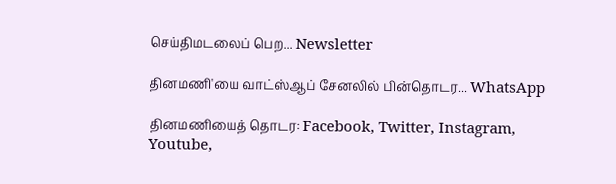செய்திமடலைப் பெற... Newsletter

தினமணி'யை வாட்ஸ்ஆப் சேனலில் பின்தொடர... WhatsApp

தினமணியைத் தொடர: Facebook, Twitter, Instagram, Youtube,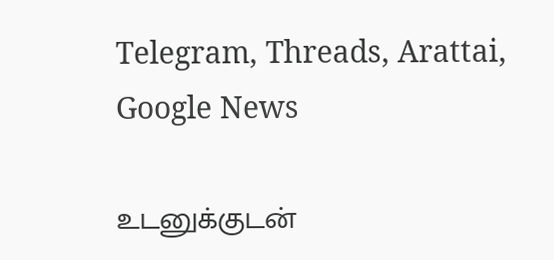Telegram, Threads, Arattai, Google News

உடனுக்குடன்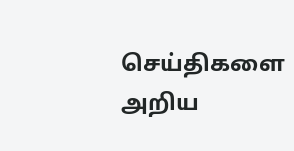செய்திகளை அறிய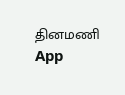தினமணி App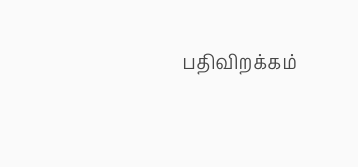பதிவிறக்கம்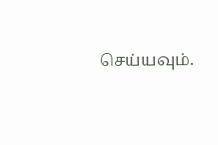செய்யவும்.